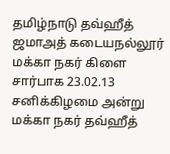தமிழ்நாடு தவ்ஹீத் ஜமாஅத் கடையநல்லூர் மக்கா நகர் கிளை சார்பாக 23.02.13 சனிக்கிழமை அன்று மக்கா நகர் தவ்ஹீத்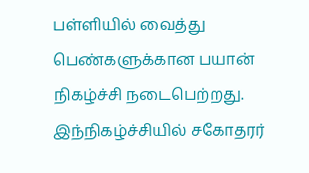பள்ளியில் வைத்து பெண்களுக்கான பயான் நிகழ்ச்சி நடைபெற்றது.
இந்நிகழ்ச்சியில் சகோதரர்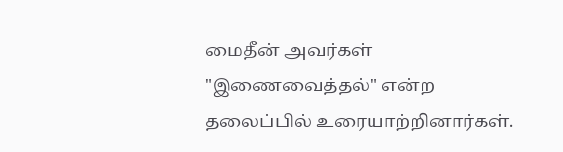மைதீன் அவர்கள் "இணைவைத்தல்" என்ற தலைப்பில் உரையாற்றினார்கள்.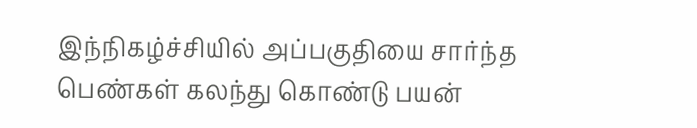இந்நிகழ்ச்சியில் அப்பகுதியை சார்ந்த பெண்கள் கலந்து கொண்டு பயன்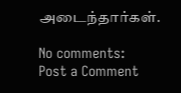அடைந்தார்கள்.

No comments:
Post a Comment